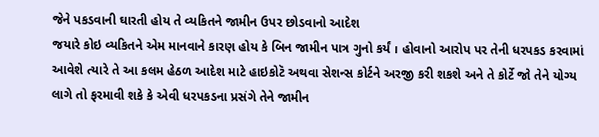જેને પકડવાની ઘારતી હોય તે વ્યકિતને જામીન ઉપર છોડવાનો આદેશ
જયારે કોઇ વ્યકિતને એમ માનવાને કારણ હોય કે બિન જામીન પાત્ર ગુનો કર્યં । હોવાનો આરોપ પર તેની ધરપકડ કરવામાં આવેશે ત્યારે તે આ કલમ હેઠળ આદેશ માટે હાઇકોટૅ અથવા સેશન્સ કોર્ટને અરજી કરી શકશે અને તે કોર્ટે જો તેને યોગ્ય લાગે તો ફરમાવી શકે કે એવી ધરપકડના પ્રસંગે તેને જામીન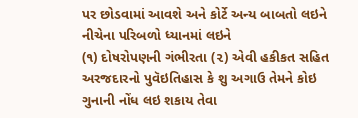પર છોડવામાં આવશે અને કોર્ટે અન્ય બાબતો લઇને નીચેના પરિબળો ધ્યાનમાં લઇને
(૧) દોષરોપણની ગંભીરતા (૨) એવી હકીકત સહિત અરજદારનો પુવૅઇતિહાસ કે શુ અગાઉ તેમને કોઇ ગુનાની નોંધ લઇ શકાય તેવા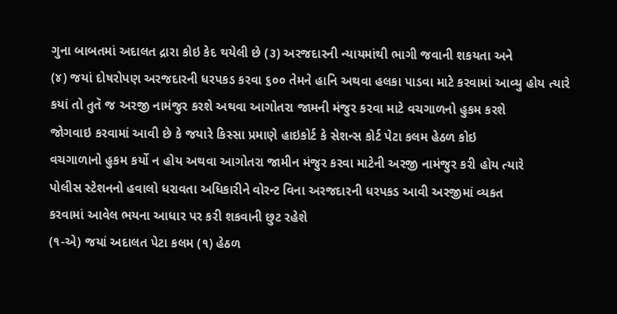ગુના બાબતમાં અદાલત દ્રારા કોઇ કેદ થયેલી છે (૩) અરજદારની ન્યાયમાંથી ભાગી જવાની શકયતા અને
(૪) જયાં દોષરોપણ અરજદારની ધરપકડ કરવા ૬૦૦ તેમને હાનિ અથવા હલકા પાડવા માટે કરવામાં આવ્યુ હોય ત્યારે
કયાં તો તુતૅ જ અરજી નામંજુર કરશે અથવા આગોતરા જામની મંજુર કરવા માટે વચગાળનો હુકમ કરશે
જોગવાઇ કરવામાં આવી છે કે જયારે કિસ્સા પ્રમાણે હાઇકોર્ટ કે સેશન્સ કોર્ટ પેટા કલમ હેઠળ કોઇ
વચગાળાનો હુકમ કર્યો ન હોય અથવા આગોતરા જામીન મંજુર કરવા માટેની અરજી નામંજુર કરી હોય ત્યારે
પોલીસ સ્ટેશનનો હવાલો ધરાવતા અધિકારીને વોરન્ટ વિના અરજદારની ધરપકડ આવી અરજીમાં વ્યકત
કરવામાં આવેલ ભયના આધાર પર કરી શકવાની છુટ રહેશે
(૧-એ) જયાં અદાલત પેટા કલમ (૧) હેઠળ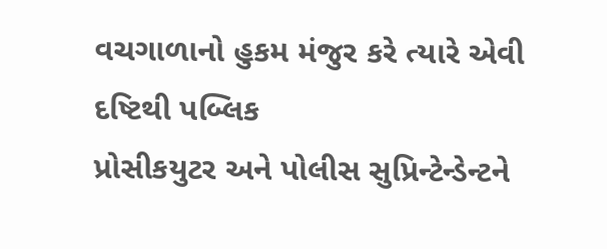વચગાળાનો હુકમ મંજુર કરે ત્યારે એવી દષ્ટિથી પબ્લિક
પ્રોસીકયુટર અને પોલીસ સુપ્રિન્ટેન્ડેન્ટને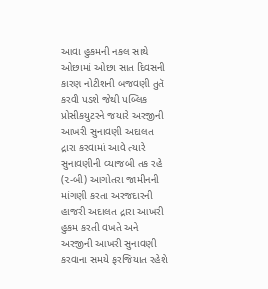આવા હુકમની નકલ સાથે ઓછામાં ઓછા સાત દિવસની કારણ નોટીશની બજવણી તુતૅ કરવી પડશે જેથી પબ્લિક પ્રોસીકયુટરને જયારે અરજીની આખરી સુનાવણી અદાલત દ્રારા કરવામાં આવે ત્યારે સુનાવણીની વ્યાજબી તક રહે
(૨-બી) આગોતરા જામીનની માંગણી કરતા અરજદારની હાજરી અદાલત દ્રારા આખરી હુકમ કરતી વખતે અને અરજીની આખરી સુનાવણી કરવાના સમયે ફરજિયાત રહેશે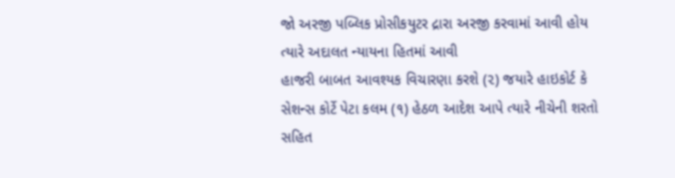જો અરજી પબ્લિક પ્રોસીકયુટર દ્રારા અરજી કરવામાં આવી હોય ત્યારે અદાલત ન્યાયના હિતમાં આવી
હાજરી બાબત આવશ્યક વિચારણા કરશે (૨) જયારે હાઇકોર્ટ કે સેશન્સ કોર્ટે પેટા કલમ (૧) હેઠળ આદેશ આપે ત્યારે નીચેની શરતો સહિત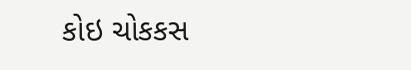કોઇ ચોકકસ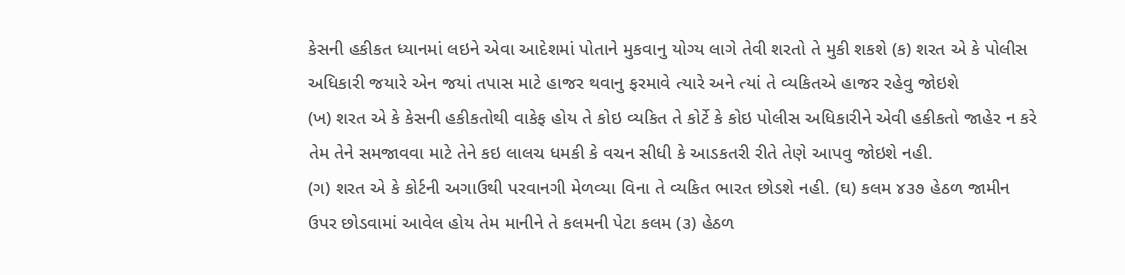કેસની હકીકત ધ્યાનમાં લઇને એવા આદેશમાં પોતાને મુકવાનુ યોગ્ય લાગે તેવી શરતો તે મુકી શકશે (ક) શરત એ કે પોલીસ અધિકારી જયારે એન જયાં તપાસ માટે હાજર થવાનુ ફરમાવે ત્યારે અને ત્યાં તે વ્યકિતએ હાજર રહેવુ જોઇશે
(ખ) શરત એ કે કેસની હકીકતોથી વાકેફ હોય તે કોઇ વ્યકિત તે કોર્ટે કે કોઇ પોલીસ અધિકારીને એવી હકીકતો જાહેર ન કરે તેમ તેને સમજાવવા માટે તેને કઇ લાલચ ધમકી કે વચન સીધી કે આડકતરી રીતે તેણે આપવુ જોઇશે નહી.
(ગ) શરત એ કે કોર્ટની અગાઉથી પરવાનગી મેળવ્યા વિના તે વ્યકિત ભારત છોડશે નહી. (ઘ) કલમ ૪૩૭ હેઠળ જામીન ઉપર છોડવામાં આવેલ હોય તેમ માનીને તે કલમની પેટા કલમ (૩) હેઠળ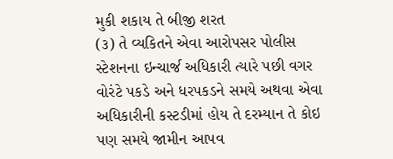મુકી શકાય તે બીજી શરત
(૩) તે વ્યકિતને એવા આરોપસર પોલીસ સ્ટેશનના ઇન્ચાર્જ અધિકારી ત્યારે પછી વગર વોરંટે પકડે અને ધરપકડને સમયે અથવા એવા અધિકારીની કસ્ટડીમાં હોય તે દરમ્યાન તે કોઇ પણ સમયે જામીન આપવ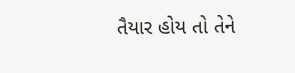તૈયાર હોય તો તેને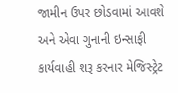જામીન ઉપર છોડવામાં આવશે અને એવા ગુનાની ઇન્સાફી કાર્યવાહી શરૂ કરનાર મેજિસ્ટ્રેટ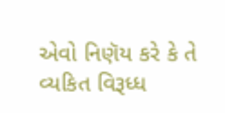એવો નિણૅય કરે કે તે વ્યકિત વિરૂધ્ધ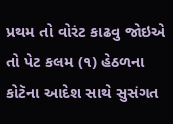પ્રથમ તો વોરંટ કાઢવુ જોઇએ તો પેટ કલમ (૧) હેઠળના કોટૅના આદેશ સાથે સુસંગત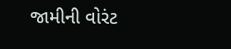જામીની વોરંટ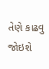તેણે કાઢવુ જોઇશે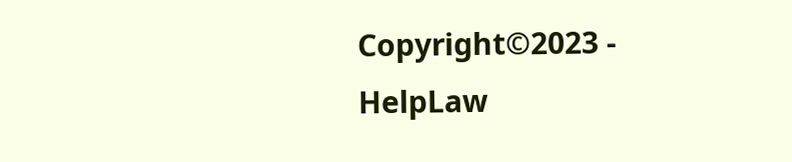Copyright©2023 - HelpLaw